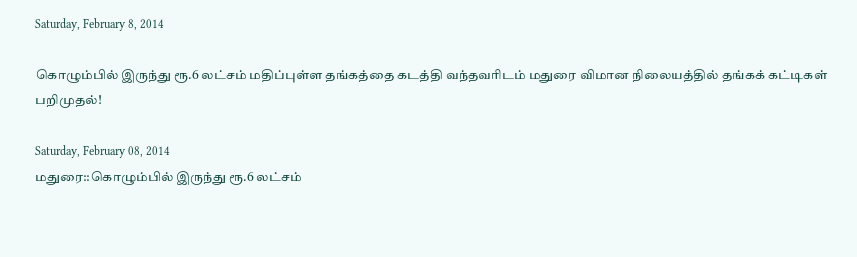Saturday, February 8, 2014

கொழும்பில் இருந்து ரூ.6 லட்சம் மதிப்புள்ள தங்கத்தை கடத்தி வந்தவரிடம் மதுரை விமான நிலையத்தில் தங்கக் கட்டிகள் பறிமுதல்!

Saturday, February 08, 2014
மதுரை::கொழும்பில் இருந்து ரூ.6 லட்சம்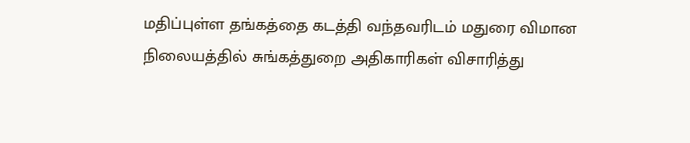மதிப்புள்ள தங்கத்தை கடத்தி வந்தவரிடம் மதுரை விமான நிலையத்தில் சுங்கத்துறை அதிகாரிகள் விசாரித்து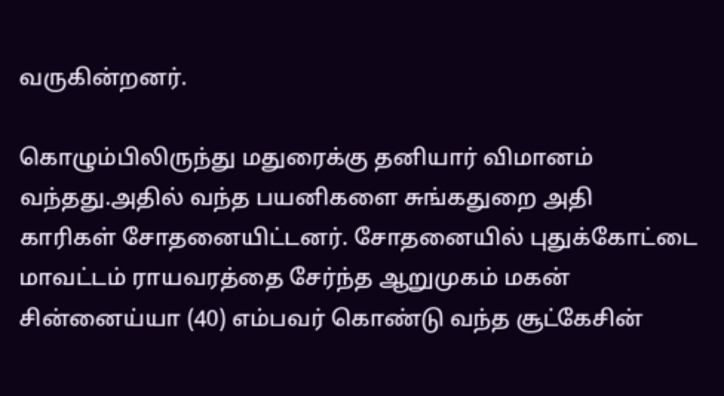வருகின்றனர்.

கொழும்பிலிருந்து மதுரைக்கு தனியார் விமானம் வந்தது.அதில் வந்த பயனிகளை சுங்கதுறை அதி
காரிகள் சோதனையிட்டனர். சோதனையில் புதுக்கோட்டை மாவட்டம் ராயவரத்தை சேர்ந்த ஆறுமுகம் மகன் சின்னைய்யா (40) எம்பவர் கொண்டு வந்த சூட்கேசின்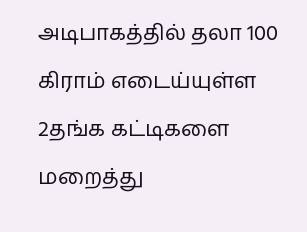அடிபாகத்தில் தலா 100 கிராம் எடைய்யுள்ள 2தங்க கட்டிகளை மறைத்து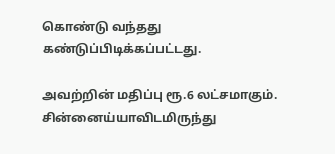கொண்டு வந்தது கண்டுப்பிடிக்கப்பட்டது.

அவற்றின் மதிப்பு ரூ.6 லட்சமாகும். சின்னைய்யாவிடமிருந்து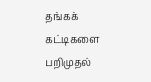தங்கக்  கட்டிகளை பறிமுதல்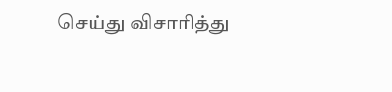செய்து விசாரித்து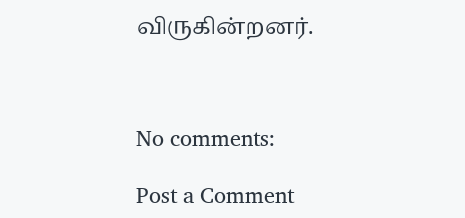விருகின்றனர்.



No comments:

Post a Comment